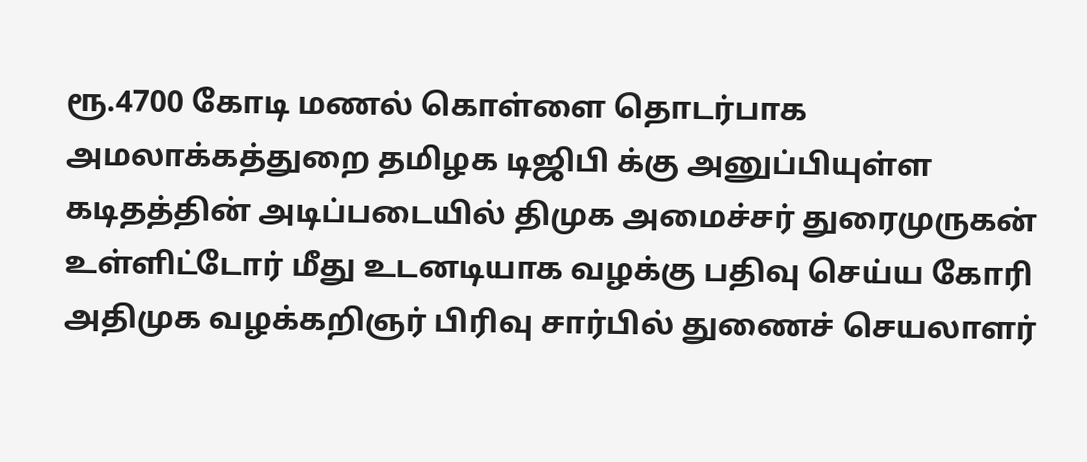ரூ.4700 கோடி மணல் கொள்ளை தொடர்பாக அமலாக்கத்துறை தமிழக டிஜிபி க்கு அனுப்பியுள்ள கடிதத்தின் அடிப்படையில் திமுக அமைச்சர் துரைமுருகன் உள்ளிட்டோர் மீது உடனடியாக வழக்கு பதிவு செய்ய கோரி அதிமுக வழக்கறிஞர் பிரிவு சார்பில் துணைச் செயலாளர்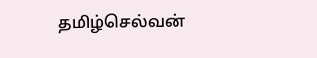தமிழ்செல்வன்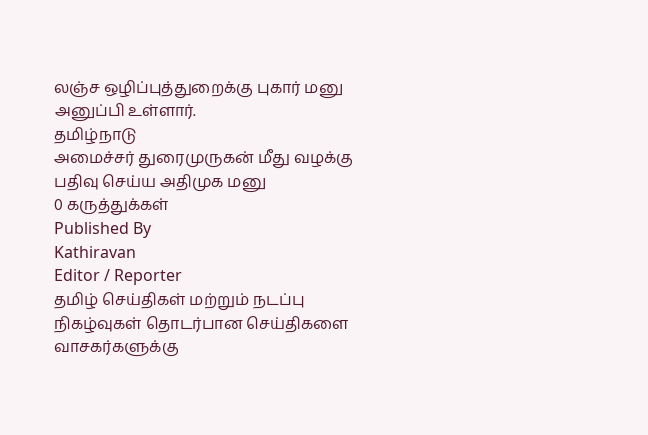லஞ்ச ஒழிப்புத்துறைக்கு புகார் மனு அனுப்பி உள்ளார்.
தமிழ்நாடு
அமைச்சர் துரைமுருகன் மீது வழக்கு பதிவு செய்ய அதிமுக மனு
0 கருத்துக்கள்
Published By
Kathiravan
Editor / Reporter
தமிழ் செய்திகள் மற்றும் நடப்பு நிகழ்வுகள் தொடர்பான செய்திகளை வாசகர்களுக்கு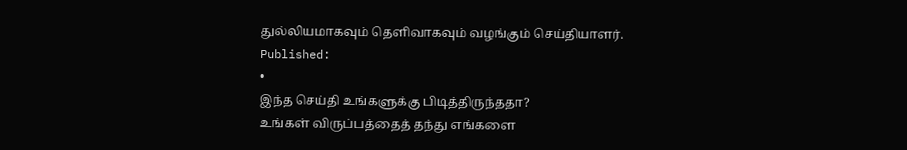துல்லியமாகவும் தெளிவாகவும் வழங்கும் செய்தியாளர்.
Published:
•
இந்த செய்தி உங்களுக்கு பிடித்திருந்ததா?
உங்கள் விருப்பத்தைத் தந்து எங்களை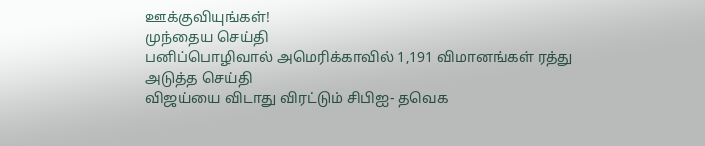ஊக்குவியுங்கள்!
முந்தைய செய்தி
பனிப்பொழிவால் அமெரிக்காவில் 1,191 விமானங்கள் ரத்து
அடுத்த செய்தி
விஜய்யை விடாது விரட்டும் சிபிஐ- தவெக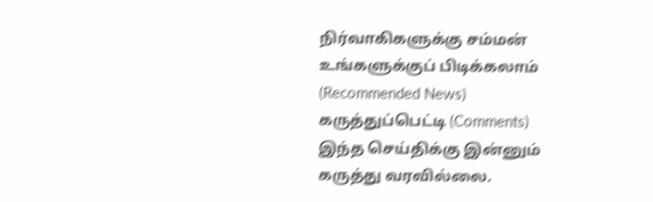நிர்வாகிகளுக்கு சம்மன்
உங்களுக்குப் பிடிக்கலாம் (Recommended News)
கருத்துப்பெட்டி (Comments)
இந்த செய்திக்கு இன்னும் கருத்து வரவில்லை.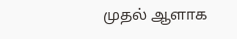முதல் ஆளாக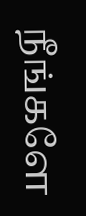நீங்களே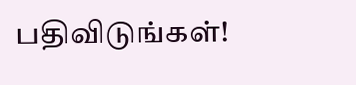பதிவிடுங்கள்!